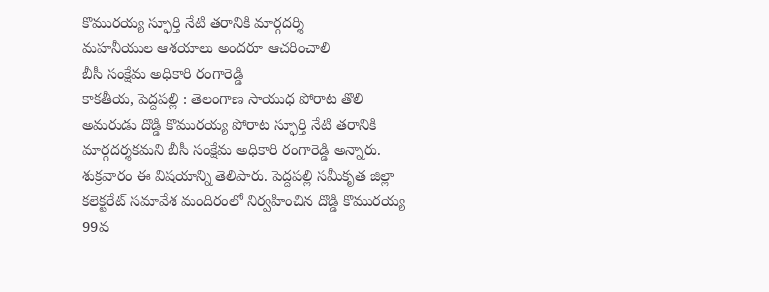కొమురయ్య స్ఫూర్తి నేటి తరానికి మార్గదర్శి
మహనీయుల ఆశయాలు అందరూ ఆచరించాలి
బీసీ సంక్షేమ అధికారి రంగారెడ్డి
కాకతీయ, పెద్దపల్లి : తెలంగాణ సాయుధ పోరాట తొలి అమరుడు దొడ్డి కొమురయ్య పోరాట స్ఫూర్తి నేటి తరానికి మార్గదర్శకమని బీసీ సంక్షేమ అధికారి రంగారెడ్డి అన్నారు. శుక్రవారం ఈ విషయాన్ని తెలిపారు. పెద్దపల్లి సమీకృత జిల్లా కలెక్టరేట్ సమావేశ మందిరంలో నిర్వహించిన దొడ్డి కొమురయ్య 99వ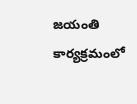జయంతి కార్యక్రమంలో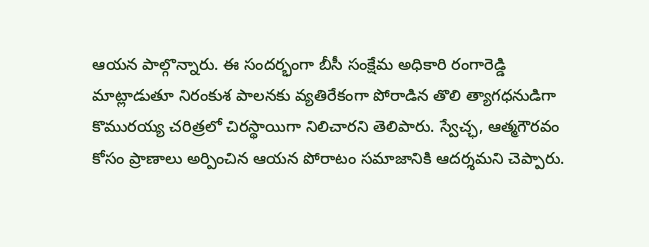ఆయన పాల్గొన్నారు. ఈ సందర్భంగా బీసీ సంక్షేమ అధికారి రంగారెడ్డి మాట్లాడుతూ నిరంకుశ పాలనకు వ్యతిరేకంగా పోరాడిన తొలి త్యాగధనుడిగా కొమురయ్య చరిత్రలో చిరస్థాయిగా నిలిచారని తెలిపారు. స్వేచ్ఛ, ఆత్మగౌరవం కోసం ప్రాణాలు అర్పించిన ఆయన పోరాటం సమాజానికి ఆదర్శమని చెప్పారు.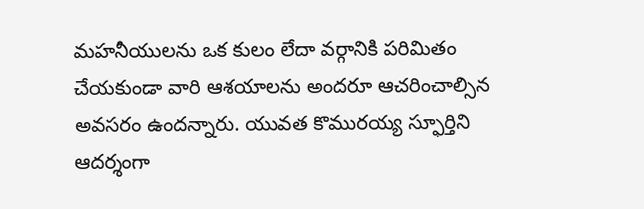మహనీయులను ఒక కులం లేదా వర్గానికి పరిమితం చేయకుండా వారి ఆశయాలను అందరూ ఆచరించాల్సిన అవసరం ఉందన్నారు. యువత కొమురయ్య స్ఫూర్తిని ఆదర్శంగా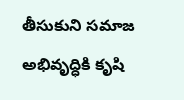తీసుకుని సమాజ అభివృద్ధికి కృషి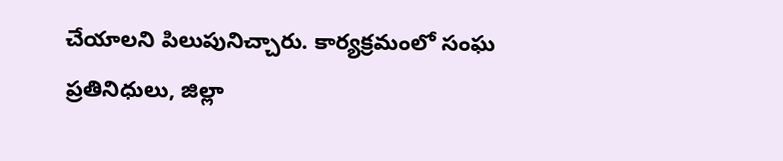చేయాలని పిలుపునిచ్చారు. కార్యక్రమంలో సంఘ ప్రతినిధులు, జిల్లా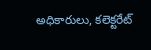అధికారులు, కలెక్టరేట్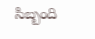సిబ్బంది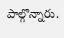పాల్గొన్నారు.